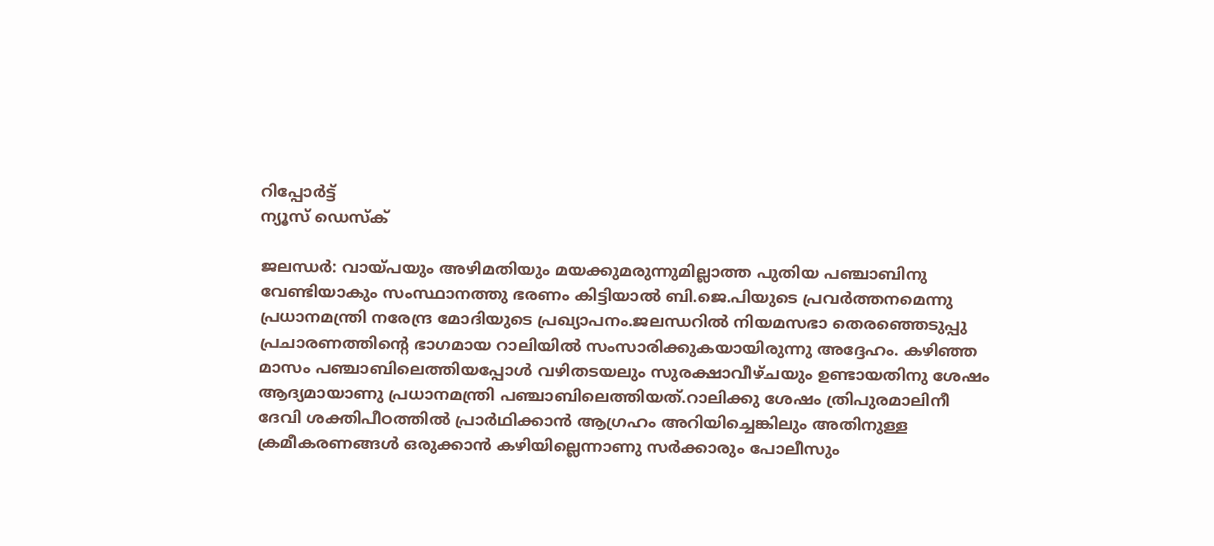റിപ്പോര്‍ട്ട്
ന്യൂസ് ഡെസ്ക്

ജലന്ധര്‍: വായ്പയും അഴിമതിയും മയക്കുമരുന്നുമില്ലാത്ത പുതിയ പഞ്ചാബിനു വേണ്ടിയാകും സംസ്ഥാനത്തു ഭരണം കിട്ടിയാല്‍ ബി.ജെ.പിയുടെ പ്രവര്‍ത്തനമെന്നു പ്രധാനമന്ത്രി നരേന്ദ്ര മോദിയുടെ പ്രഖ്യാപനം.ജലന്ധറില്‍ നിയമസഭാ തെരഞ്ഞെടുപ്പു പ്രചാരണത്തിന്റെ ഭാഗമായ റാലിയില്‍ സംസാരിക്കുകയായിരുന്നു അദ്ദേഹം. കഴിഞ്ഞ മാസം പഞ്ചാബിലെത്തിയപ്പോള്‍ വഴിതടയലും സുരക്ഷാവീഴ്ചയും ഉണ്ടായതിനു ശേഷം ആദ്യമായാണു പ്രധാനമന്ത്രി പഞ്ചാബിലെത്തിയത്.റാലിക്കു ശേഷം ത്രിപുരമാലിനീ ദേവി ശക്തിപീഠത്തില്‍ പ്രാര്‍ഥിക്കാന്‍ ആഗ്രഹം അറിയിച്ചെങ്കിലും അതിനുള്ള ക്രമീകരണങ്ങള്‍ ഒരുക്കാന്‍ കഴിയില്ലെന്നാണു സര്‍ക്കാരും പോലീസും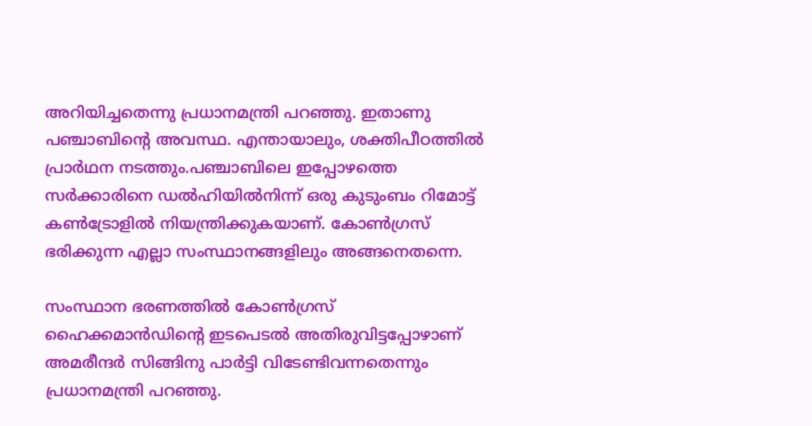അറിയിച്ചതെന്നു പ്രധാനമന്ത്രി പറഞ്ഞു. ഇതാണു പഞ്ചാബിന്റെ അവസ്ഥ. എന്തായാലും, ശക്തിപീഠത്തില്‍ പ്രാര്‍ഥന നടത്തും.പഞ്ചാബിലെ ഇപ്പോഴത്തെ സര്‍ക്കാരിനെ ഡല്‍ഹിയില്‍നിന്ന് ഒരു കുടുംബം റിമോട്ട് കണ്‍ട്രോളില്‍ നിയന്ത്രിക്കുകയാണ്. കോണ്‍ഗ്രസ് ഭരിക്കുന്ന എല്ലാ സംസ്ഥാനങ്ങളിലും അങ്ങനെതന്നെ.

സംസ്ഥാന ഭരണത്തില്‍ കോണ്‍ഗ്രസ്‌ ഹൈക്കമാന്‍ഡിന്റെ ഇടപെടല്‍ അതിരുവിട്ടപ്പോഴാണ് അമരീന്ദര്‍ സിങ്ങിനു പാര്‍ട്ടി വിടേണ്ടിവന്നതെന്നും പ്രധാനമന്ത്രി പറഞ്ഞു.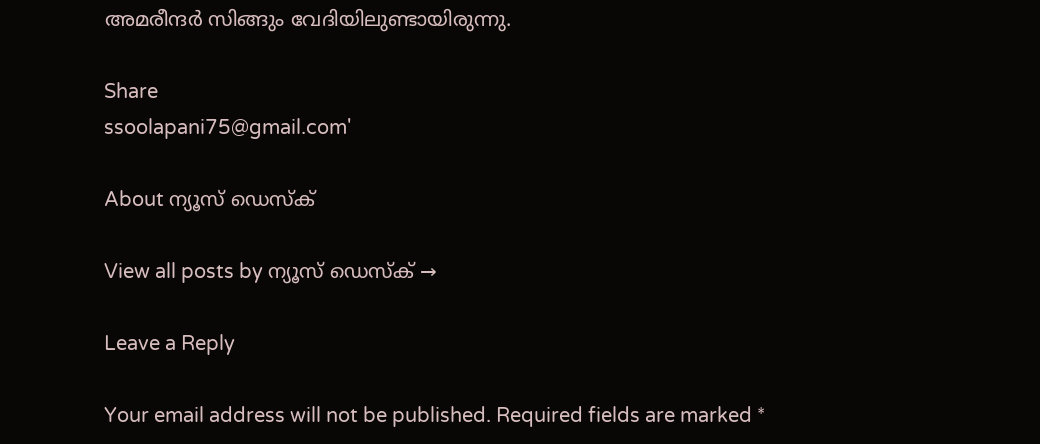അമരീന്ദര്‍ സിങ്ങും വേദിയിലുണ്ടായിരുന്നു.

Share
ssoolapani75@gmail.com'

About ന്യൂസ് ഡെസ്ക്

View all posts by ന്യൂസ് ഡെസ്ക് →

Leave a Reply

Your email address will not be published. Required fields are marked *